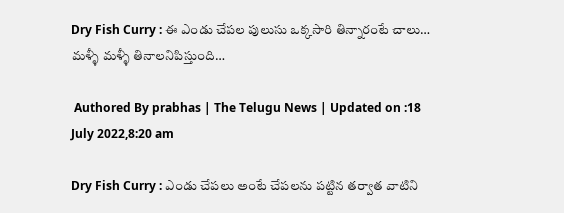Dry Fish Curry : ఈ ఎండు చేపల పులుసు ఒక్కసారి తిన్నారంటే చాలు… మళ్ళీ మళ్ళీ తినాలనిపిస్తుంది…

 Authored By prabhas | The Telugu News | Updated on :18 July 2022,8:20 am

Dry Fish Curry : ఎండు చేపలు అంటే చేపలను పట్టిన తర్వాత వాటిని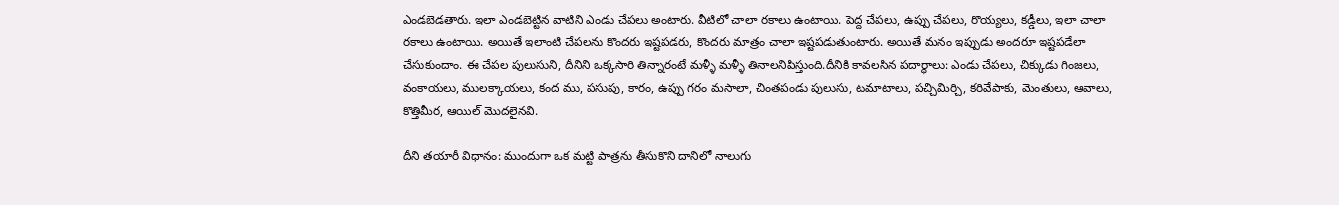ఎండబెడతారు. ఇలా ఎండబెట్టిన వాటిని ఎండు చేపలు అంటారు. వీటిలో చాలా రకాలు ఉంటాయి. పెద్ద చేపలు, ఉప్పు చేపలు, రొయ్యలు, కడ్డీలు, ఇలా చాలా రకాలు ఉంటాయి. అయితే ఇలాంటి చేపలను కొందరు ఇష్టపడరు, కొందరు మాత్రం చాలా ఇష్టపడుతుంటారు. అయితే మనం ఇప్పుడు అందరూ ఇష్టపడేలా చేసుకుందాం. ఈ చేపల పులుసుని, దీనిని ఒక్కసారి తిన్నారంటే మళ్ళీ మళ్ళీ తినాలనిపిస్తుంది.దీనికి కావలసిన పదార్థాలు: ఎండు చేపలు, చిక్కుడు గింజలు, వంకాయలు, ములక్కాయలు, కంద ము, పసుపు, కారం, ఉప్పు గరం మసాలా, చింతపండు పులుసు, టమాటాలు, పచ్చిమిర్చి, కరివేపాకు, మెంతులు, ఆవాలు, కొత్తిమీర, ఆయిల్ మొదలైనవి.

దీని తయారీ విధానం: ముందుగా ఒక మట్టి పాత్రను తీసుకొని దానిలో నాలుగు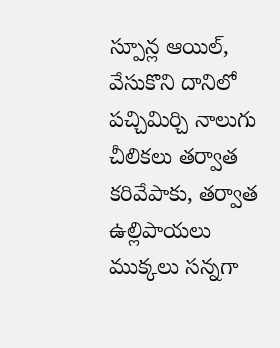స్పూన్ల ఆయిల్, వేసుకొని దానిలో పచ్చిమిర్చి నాలుగు చీలికలు తర్వాత కరివేపాకు, తర్వాత ఉల్లిపాయలు ముక్కలు సన్నగా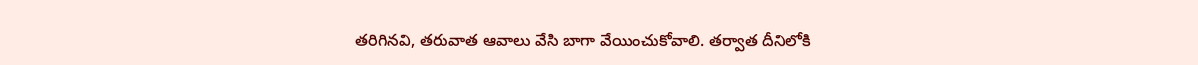తరిగినవి, తరువాత ఆవాలు వేసి బాగా వేయించుకోవాలి. తర్వాత దీనిలోకి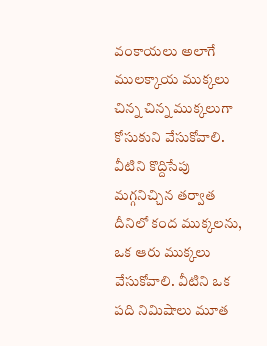వంకాయలు అలాగే ములక్కాయ ముక్కలు చిన్న చిన్న ముక్కలుగా కోసుకుని వేసుకోవాలి. వీటిని కొద్దిసేపు మగ్గనిచ్చిన తర్వాత దీనిలో కంద ముక్కలను, ఒక ఆరు ముక్కలు వేసుకోవాలి. వీటిని ఒక పది నిమిషాలు మూత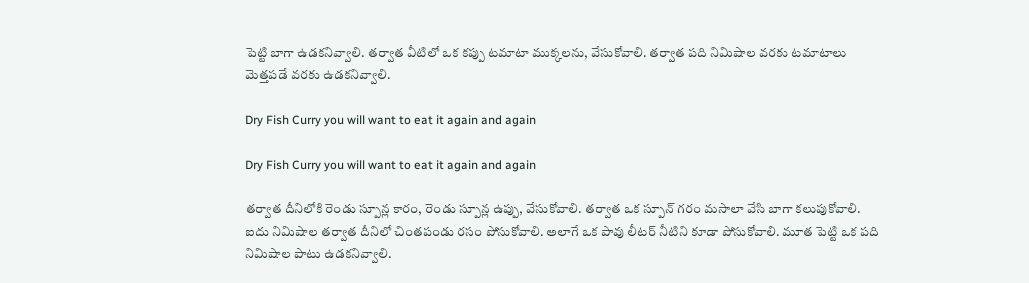పెట్టి బాగా ఉడకనివ్వాలి. తర్వాత వీటిలో ఒక కప్పు టమాటా ముక్కలను, వేసుకోవాలి. తర్వాత పది నిమిషాల వరకు టమాటాలు మెత్తపడే వరకు ఉడకనివ్వాలి.

Dry Fish Curry you will want to eat it again and again

Dry Fish Curry you will want to eat it again and again

తర్వాత దీనిలోకి రెండు స్పూన్ల కారం, రెండు స్పూన్ల ఉప్పు, వేసుకోవాలి. తర్వాత ఒక స్పూన్ గరం మసాలా వేసి బాగా కలుపుకోవాలి. ఐదు నిమిషాల తర్వాత దీనిలో చింతపండు రసం పోసుకోవాలి. అలాగే ఒక పావు లీటర్ నీటిని కూడా పోసుకోవాలి. మూత పెట్టి ఒక పది నిమిషాల పాటు ఉడకనివ్వాలి.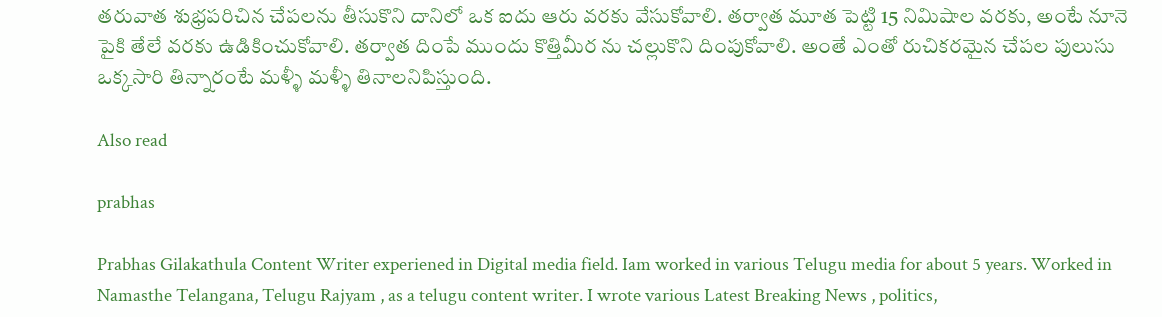తరువాత శుభ్రపరిచిన చేపలను తీసుకొని దానిలో ఒక ఐదు ఆరు వరకు వేసుకోవాలి. తర్వాత మూత పెట్టి 15 నిమిషాల వరకు, అంటే నూనె పైకి తేలే వరకు ఉడికించుకోవాలి. తర్వాత దింపే ముందు కొత్తిమీర ను చల్లుకొని దింపుకోవాలి. అంతే ఎంతో రుచికరమైన చేపల పులుసు ఒక్కసారి తిన్నారంటే మళ్ళీ మళ్ళీ తినాలనిపిస్తుంది.

Also read

prabhas

Prabhas Gilakathula Content Writer experiened in Digital media field. Iam worked in various Telugu media for about 5 years. Worked in Namasthe Telangana, Telugu Rajyam , as a telugu content writer. I wrote various Latest Breaking News , politics,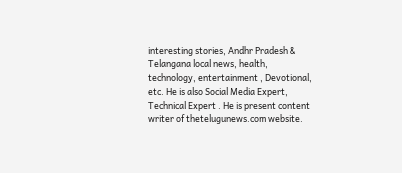interesting stories, Andhr Pradesh & Telangana local news, health, technology, entertainment , Devotional, etc. He is also Social Media Expert, Technical Expert . He is present content writer of thetelugunews.com website.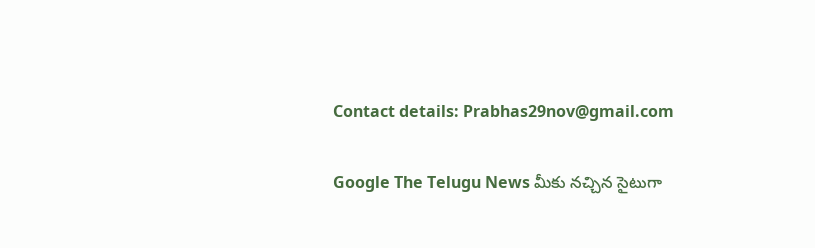Contact details: Prabhas29nov@gmail.com

Google The Telugu News మీకు నచ్చిన సైటుగా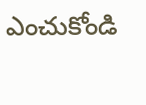ఎంచుకోండి